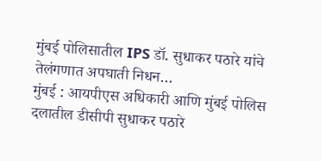मुंबई पोलिसातील IPS डॉ. सुधाकर पठारे यांचे तेलंगणात अपघाती निधन…
मुंबई : आयपीएस अधिकारी आणि मुंबई पोलिस दलातील डीसीपी सुधाकर पठारे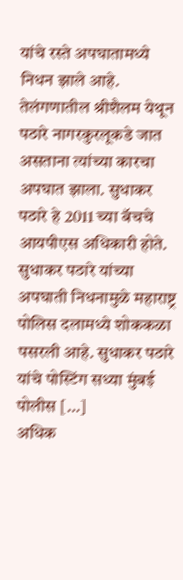यांचे रस्ते अपघातामध्ये निधन झाले आहे. तेलंगणातील श्रीशैलम येथून पठारे नागरकुरलूकडे जात असताना त्यांच्या कारचा अपघात झाला. सुधाकर पठारे हे 2011 च्या बॅचचे आयपीएस अधिकारी होते. सुधाकर पठारे यांच्या अपघाती निधनामुळे महाराष्ट्र पोलिस दलामध्ये शोककळा पसरली आहे. सुधाकर पठारे यांचे पोस्टिंग सध्या मुंबई पोलीस […]
अधिक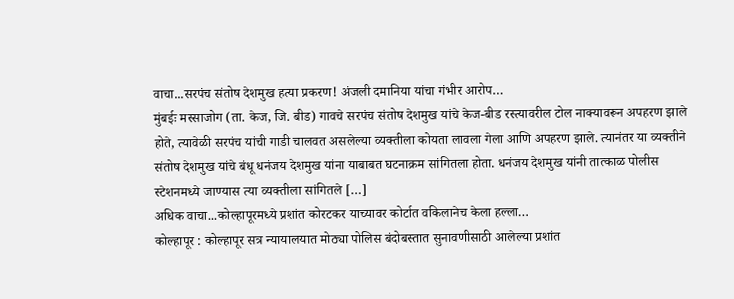वाचा...सरपंच संतोष देशमुख हत्या प्रकरण! अंजली दमानिया यांचा गंभीर आरोप…
मुंबईः मस्साजोग (ता. केज, जि. बीड) गावचे सरपंच संतोष देशमुख यांचे केज-बीड रस्त्यावरील टोल नाक्यावरून अपहरण झाले होते, त्यावेळी सरपंच यांची गाडी चालवत असलेल्या व्यक्तीला कोयता लावला गेला आणि अपहरण झाले. त्यानंतर या व्यक्तीने संतोष देशमुख यांचे बंधू धनंजय देशमुख यांना याबाबत घटनाक्रम सांगितला होता. धनंजय देशमुख यांनी तात्काळ पोलीस स्टेशनमध्ये जाण्यास त्या व्यक्तीला सांगितले […]
अधिक वाचा...कोल्हापूरमध्ये प्रशांत कोरटकर याच्यावर कोर्टात वकिलानेच केला हल्ला…
कोल्हापूर : कोल्हापूर सत्र न्यायालयात मोठ्या पोलिस बंदोबस्तात सुनावणीसाठी आलेल्या प्रशांत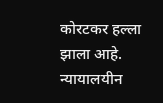कोरटकर हल्ला झाला आहे. न्यायालयीन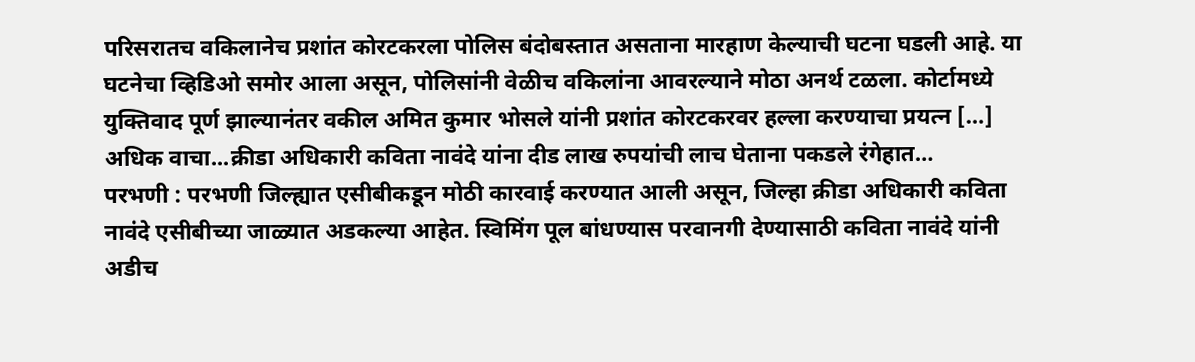परिसरातच वकिलानेच प्रशांत कोरटकरला पोलिस बंदोबस्तात असताना मारहाण केल्याची घटना घडली आहे. या घटनेचा व्हिडिओ समोर आला असून, पोलिसांनी वेळीच वकिलांना आवरल्याने मोठा अनर्थ टळला. कोर्टामध्ये युक्तिवाद पूर्ण झाल्यानंतर वकील अमित कुमार भोसले यांनी प्रशांत कोरटकरवर हल्ला करण्याचा प्रयत्न […]
अधिक वाचा...क्रीडा अधिकारी कविता नावंदे यांना दीड लाख रुपयांची लाच घेताना पकडले रंगेहात…
परभणी : परभणी जिल्ह्यात एसीबीकडून मोठी कारवाई करण्यात आली असून, जिल्हा क्रीडा अधिकारी कविता नावंदे एसीबीच्या जाळ्यात अडकल्या आहेत. स्विमिंग पूल बांधण्यास परवानगी देण्यासाठी कविता नावंदे यांनी अडीच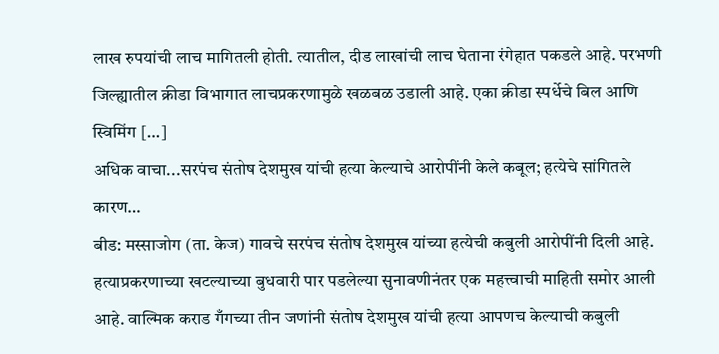लाख रुपयांची लाच मागितली होती. त्यातील, दीड लाखांची लाच घेताना रंगेहात पकडले आहे. परभणी जिल्ह्यातील क्रीडा विभागात लाचप्रकरणामुळे खळबळ उडाली आहे. एका क्रीडा स्पर्धेचे बिल आणि स्विमिंग […]
अधिक वाचा...सरपंच संतोष देशमुख यांची हत्या केल्याचे आरोपींनी केले कबूल; हत्येचे सांगितले कारण…
बीड: मस्साजोग (ता. केज) गावचे सरपंच संतोष देशमुख यांच्या हत्येची कबुली आरोपींनी दिली आहे. हत्याप्रकरणाच्या खटल्याच्या बुधवारी पार पडलेल्या सुनावणीनंतर एक महत्त्वाची माहिती समोर आली आहे. वाल्मिक कराड गँगच्या तीन जणांनी संतोष देशमुख यांची हत्या आपणच केल्याची कबुली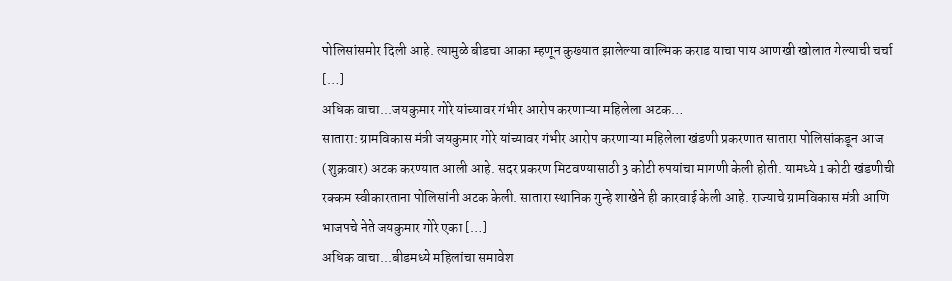पोलिसांसमोर दिली आहे. त्यामुळे बीडचा आका म्हणून कुख्यात झालेल्या वाल्मिक कराड याचा पाय आणखी खोलात गेल्याची चर्चा […]
अधिक वाचा...जयकुमार गोरे यांच्यावर गंभीर आरोप करणाऱ्या महिलेला अटक…
सातारा: ग्रामविकास मंत्री जयकुमार गोरे यांच्यावर गंभीर आरोप करणाऱ्या महिलेला खंडणी प्रकरणात सातारा पोलिसांकडून आज (शुक्रवार) अटक करण्यात आली आहे. सदर प्रकरण मिटवण्यासाठी 3 कोटी रुपयांचा मागणी केली होती. यामध्ये 1 कोटी खंडणीची रक्कम स्वीकारताना पोलिसांनी अटक केली. सातारा स्थानिक गुन्हे शाखेने ही कारवाई केली आहे. राज्याचे ग्रामविकास मंत्री आणि भाजपचे नेते जयकुमार गोरे एका […]
अधिक वाचा...बीडमध्ये महिलांचा समावेश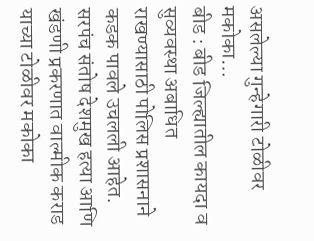असलेल्या गुन्हेगारी टोळीवर मकोका…
बीड : बीड जिल्ह्यातील कायदा व सुव्यवस्था अबाधित राखण्यासाठी पोलिस प्रशासनाने कडक पावले उचलली आहेत. सरपंच संतोष देशमुख हत्या आणि खंडणी प्रकरणात वाल्मीक कराड याच्या टोळीवर मकोका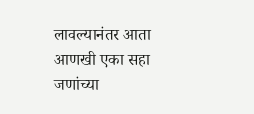लावल्यानंतर आता आणखी एका सहा जणांच्या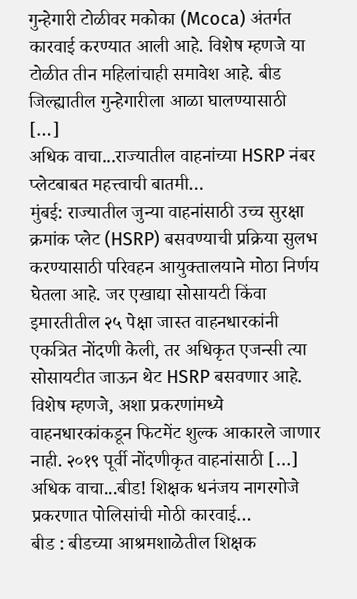गुन्हेगारी टोळीवर मकोका (Mcoca) अंतर्गत कारवाई करण्यात आली आहे. विशेष म्हणजे या टोळीत तीन महिलांचाही समावेश आहे. बीड जिल्ह्यातील गुन्हेगारीला आळा घालण्यासाठी […]
अधिक वाचा...राज्यातील वाहनांच्या HSRP नंबर प्लेटबाबत महत्त्वाची बातमी…
मुंबई: राज्यातील जुन्या वाहनांसाठी उच्च सुरक्षा क्रमांक प्लेट (HSRP) बसवण्याची प्रक्रिया सुलभ करण्यासाठी परिवहन आयुक्तालयाने मोठा निर्णय घेतला आहे. जर एखाद्या सोसायटी किंवा इमारतीतील २५ पेक्षा जास्त वाहनधारकांनी एकत्रित नोंदणी केली, तर अधिकृत एजन्सी त्या सोसायटीत जाऊन थेट HSRP बसवणार आहे. विशेष म्हणजे, अशा प्रकरणांमध्ये वाहनधारकांकडून फिटमेंट शुल्क आकारले जाणार नाही. २०१९ पूर्वी नोंदणीकृत वाहनांसाठी […]
अधिक वाचा...बीड! शिक्षक धनंजय नागरगोजे प्रकरणात पोलिसांची मोठी कारवाई…
बीड : बीडच्या आश्रमशाळेतील शिक्षक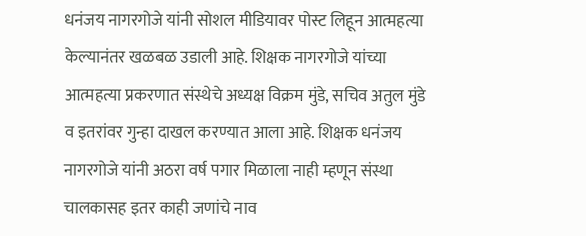धनंजय नागरगोजे यांनी सोशल मीडियावर पोस्ट लिहून आत्महत्या केल्यानंतर खळबळ उडाली आहे. शिक्षक नागरगोजे यांच्या आत्महत्या प्रकरणात संस्थेचे अध्यक्ष विक्रम मुंडे, सचिव अतुल मुंडे व इतरांवर गुन्हा दाखल करण्यात आला आहे. शिक्षक धनंजय नागरगोजे यांनी अठरा वर्ष पगार मिळाला नाही म्हणून संस्था चालकासह इतर काही जणांचे नाव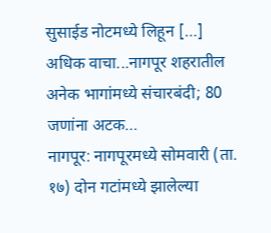सुसाईड नोटमध्ये लिहून […]
अधिक वाचा...नागपूर शहरातील अनेक भागांमध्ये संचारबंदी; 80 जणांना अटक…
नागपूर: नागपूरमध्ये सोमवारी (ता. १७) दोन गटांमध्ये झालेल्या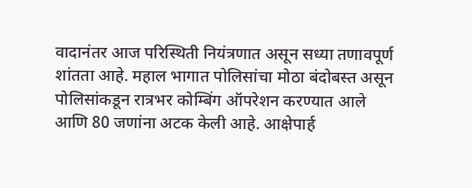वादानंतर आज परिस्थिती नियंत्रणात असून सध्या तणावपूर्ण शांतता आहे. महाल भागात पोलिसांचा मोठा बंदोबस्त असून पोलिसांकडून रात्रभर कोम्बिंग ऑपरेशन करण्यात आले आणि 80 जणांना अटक केली आहे. आक्षेपार्ह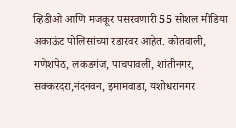व्हिडीओ आणि मजकूर पसरवणारी 55 सोशल मीडिया अकाऊंट पोलिसांच्या रडारवर आहेत. कोतवाली, गणेशपेठ, लकडगंज, पाचपावली, शांतीनगर, सक्करदरा,नंदनवन, इमामवाडा, यशोधरानगर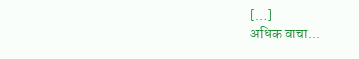[…]
अधिक वाचा...